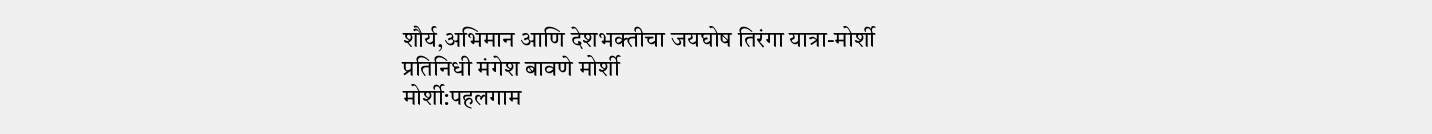शौर्य,अभिमान आणि देशभक्तीचा जयघोष तिरंगा यात्रा-मोर्शी
प्रतिनिधी मंगेश बावणे मोर्शी
मोर्शी:पहलगाम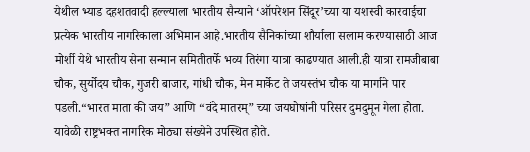येथील भ्याड दहशतवादी हल्ल्याला भारतीय सैन्याने ‘ऑपरेशन सिंदूर’च्या या यशस्वी कारवाईचा प्रत्येक भारतीय नागरिकाला अभिमान आहे.भारतीय सैनिकांच्या शौर्याला सलाम करण्यासाठी आज मोर्शी येथे भारतीय सेना सन्मान समितीतर्फे भव्य तिरंगा यात्रा काढण्यात आली.ही यात्रा रामजीबाबा चौक, सुर्योदय चौक, गुजरी बाजार, गांधी चौक, मेन मार्केट ते जयस्तंभ चौक या मार्गाने पार पडली.“भारत माता की जय” आणि “वंदे मातरम्” च्या जयघोषांनी परिसर दुमदुमून गेला होता. यावेळी राष्ट्रभक्त नागरिक मोठ्या संख्येने उपस्थित होते.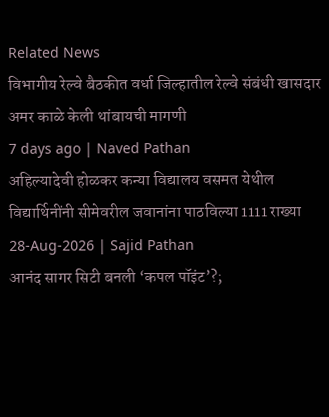Related News
विभागीय रेल्वे बैठकीत वर्धा जिल्हातील रेल्वे संबंधी खासदार अमर काळे केली थांबायची मागणी
7 days ago | Naved Pathan
अहिल्यादेवी होळकर कन्या विद्यालय वसमत येथील विद्यार्थिनींनी सीमेवरील जवानांना पाठविल्या 1111 राख्या
28-Aug-2026 | Sajid Pathan
आनंद सागर सिटी बनली ‘कपल पॉइंट’?;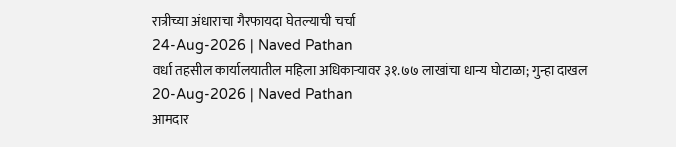रात्रीच्या अंधाराचा गैरफायदा घेतल्याची चर्चा
24-Aug-2026 | Naved Pathan
वर्धा तहसील कार्यालयातील महिला अधिकाऱ्यावर ३१.७७ लाखांचा धान्य घोटाळा; गुन्हा दाखल
20-Aug-2026 | Naved Pathan
आमदार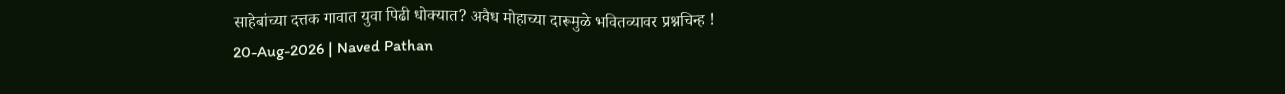साहेबांच्या दत्तक गावात युवा पिढी धोक्यात? अवैध मोहाच्या दारूमुळे भवितव्यावर प्रश्नचिन्ह !
20-Aug-2026 | Naved Pathan